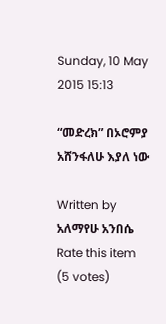Sunday, 10 May 2015 15:13

“መድረክ” በኦሮምያ አሸንፋለሁ እያለ ነው

Written by  አለማየሁ አንበሴ
Rate this item
(5 votes)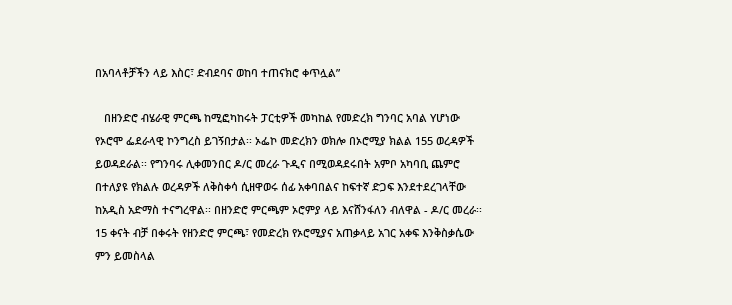በአባላቶቻችን ላይ እስር፣ ድብደባና ወከባ ተጠናክሮ ቀጥሏል”

   በዘንድሮ ብሄራዊ ምርጫ ከሚፎካከሩት ፓርቲዎች መካከል የመድረክ ግንባር አባል Yሆነው የኦሮሞ ፌደራላዊ ኮንግረስ ይገኝበታል፡፡ ኦፌኮ መድረክን ወክሎ በኦሮሚያ ክልል 155 ወረዳዎች ይወዳደራል፡፡ የግንባሩ ሊቀመንበር ዶ/ር መረራ ጉዲና በሚወዳደሩበት አምቦ አካባቢ ጨምሮ በተለያዩ የክልሉ ወረዳዎች ለቅስቀሳ ሲዘዋወሩ ሰፊ አቀባበልና ከፍተኛ ድጋፍ እንደተደረገላቸው ከአዲስ አድማስ ተናግረዋል፡፡ በዘንድሮ ምርጫም ኦሮምያ ላይ እናሸንፋለን ብለዋል - ዶ/ር መረራ፡፡ 15 ቀናት ብቻ በቀሩት የዘንድሮ ምርጫ፣ የመድረክ የኦሮሚያና አጠቃላይ አገር አቀፍ እንቅስቃሴው ምን ይመስላል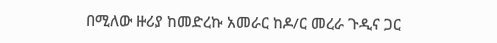በሚለው ዙሪያ ከመድረኩ አመራር ከዶ/ር መረራ ጉዲና ጋር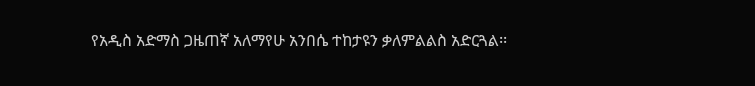የአዲስ አድማስ ጋዜጠኛ አለማየሁ አንበሴ ተከታዩን ቃለምልልስ አድርጓል፡፡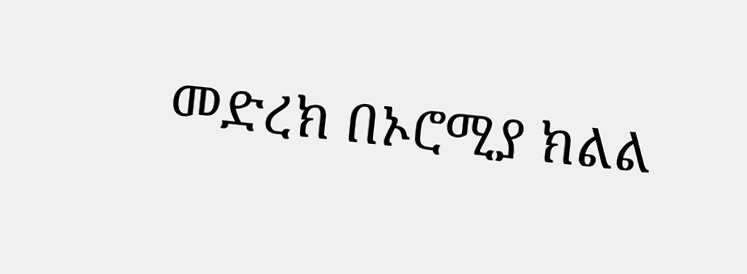መድረክ በኦሮሚያ ክልል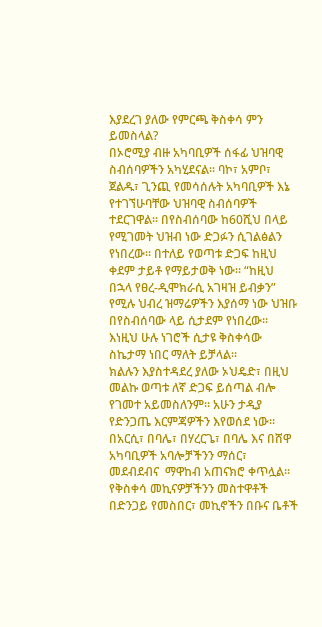እያደረገ ያለው የምርጫ ቅስቀሳ ምን ይመስላል?
በኦሮሚያ ብዙ አካባቢዎች ሰፋፊ ህዝባዊ ስብሰባዎችን አካሂደናል፡፡ ባኮ፣ አምቦ፣ ጀልዱ፣ ጊንጪ የመሳሰሉት አካባቢዎች እኔ የተገኘሁባቸው ህዝባዊ ስብሰባዎች ተደርገዋል፡፡ በየስብሰባው ከ60ሺህ በላይ የሚገመት ህዝብ ነው ድጋፉን ሲገልፅልን የነበረው፡፡ በተለይ የወጣቱ ድጋፍ ከዚህ ቀደም ታይቶ የማይታወቅ ነው፡፡ “ከዚህ በኋላ የፀረ-ዲሞክራሲ አገዛዝ ይብቃን” የሚሉ ህብረ ዝማሬዎችን እያሰማ ነው ህዝቡ በየስብሰባው ላይ ሲታደም የነበረው፡፡ እነዚህ ሁሉ ነገሮች ሲታዩ ቅስቀሳው ስኬታማ ነበር ማለት ይቻላል፡፡
ክልሉን እያስተዳደረ ያለው ኦህዴድ፣ በዚህ መልኩ ወጣቱ ለኛ ድጋፍ ይሰጣል ብሎ የገመተ አይመስለንም። አሁን ታዲያ የድንጋጤ እርምጃዎችን እየወሰደ ነው፡፡ በአርሲ፣ በባሌ፣ በሃረርጌ፣ በባሌ እና በሸዋ አካባቢዎች አባሎቻችንን ማሰር፣ መደብደብና  ማዋከብ አጠናክሮ ቀጥሏል፡፡ የቅስቀሳ መኪናዎቻችንን መስተዋቶች በድንጋይ የመስበር፣ መኪኖችን በቡና ቤቶች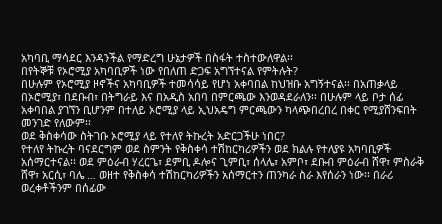አካባቢ ማሳደር እንዳንችል የማድረግ ሁኔታዎች በስፋት ተስተውለዋል፡፡
በየትኞቹ የኦሮሚያ አካባቢዎች ነው የበለጠ ድጋፍ አግኘተናል የምትሉት?
በሁሉም የኦሮሚያ ዞኖችና አካባቢዎች ተመሳሳይ የሆነ አቀባበል ከህዝቡ አግኝተናል፡፡ በአጠቃላይ በኦሮሚያ፣ በደቡብ፣ በትግራይ እና በአዲስ አበባ በምርጫው እንወዳደራለን፡፡ በሁሉም ላይ ቦታ ሰፊ አቀባበል ያገኘን ቢሆንም በተለይ ኦሮሚያ ላይ ኢህአዴግ ምርጫውን ካላጭበረበረ በቀር የሚያሸንፍበት መንገድ የለውም፡፡
ወደ ቅስቀሳው ስትገቡ ኦሮሚያ ላይ የተለየ ትኩረት አድርጋችሁ ነበር?
የተለየ ትኩረት ባናደርግም ወደ ስምንት የቅስቀሳ ተሽከርካሪዎችን ወደ ክልሉ የተለያዩ አካባቢዎች አሰማርተናል፡፡ ወደ ምዕራብ ሃረርጌ፣ ደምቢ ዶሎና ጊምቢ፣ ሰላሌ፣ አምቦ፣ ደቡብ ምዕራብ ሸዋ፣ ምስራቅ ሸዋ፣ አርሲ፣ ባሌ … ወዘተ የቅስቀሳ ተሽከርካሪዎችን አሰማርተን ጠንካራ ስራ እየሰራን ነው፡፡ በራሪ ወረቀቶችንም በሰፊው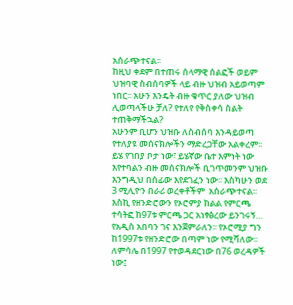አሰራጭተናል፡፡
ከዚህ ቀደም በተጠሩ ሰላማዊ ሰልፎች ወይም ህዝባዊ ስብሰባዎች ላይ ብዙ ህዝብ አይወጣም ነበር፡፡ አሁን እንዴት ብዙ ቁጥር ያለው ህዝብ ሊወጣላችሁ ቻለ? የተለየ የቅስቀሳ ስልት ተጠቅማችኋል?
አሁንም ቢሆን ህዝቡ ለስብሰባ እንዳይወጣ የተለያዩ መሰናክሎችን ማድረጋቸው አልቀረም፡፡ ይሄ የገበያ ቦታ ነው፣ ይሄኛው ቤተ እምነት ነው እየተባልን ብዙ መሰናክሎች ቢገጥመንም ህዝቡ እንግዲህ በሰፊው እየደገፈን ነው፡፡ እስካሁን ወደ 3 ሚሊዮን በራሪ ወረቀቶችም  አሰራጭተናል፡፡
እስኪ የዘንድሮውን የኦሮምያ ክልል የምርጫ ተሳትፎ ከ97ቱ ምርጫ ጋር አነፃፅረው ይንገሩኝ…
የአዲስ አበባን ገና እንጀምራለን፡፡ የኦሮሚያ ግን ከ1997ቱ የዘንድሮው በጣም ነው የሚሻለው፡፡ ለምሳሌ በ1997 የተወዳደርነው በ76 ወረዳዎች ነው፤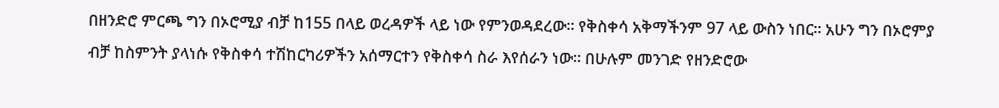በዘንድሮ ምርጫ ግን በኦሮሚያ ብቻ ከ155 በላይ ወረዳዎች ላይ ነው የምንወዳደረው፡፡ የቅስቀሳ አቅማችንም 97 ላይ ውስን ነበር፡፡ አሁን ግን በኦሮምያ ብቻ ከስምንት ያላነሱ የቅስቀሳ ተሽከርካሪዎችን አሰማርተን የቅስቀሳ ስራ እየሰራን ነው፡፡ በሁሉም መንገድ የዘንድሮው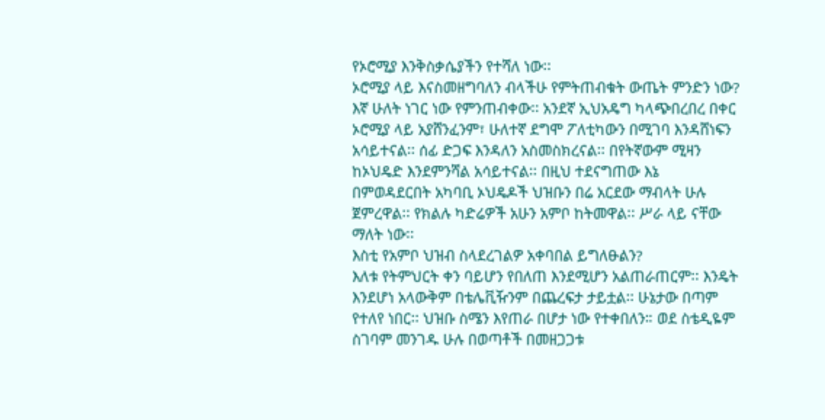የኦሮሚያ እንቅስቃሴያችን የተሻለ ነው፡፡
ኦሮሚያ ላይ እናስመዘግባለን ብላችሁ የምትጠብቁት ውጤት ምንድን ነው?
እኛ ሁለት ነገር ነው የምንጠብቀው፡፡ አንደኛ ኢህአዴግ ካላጭበረበረ በቀር ኦሮሚያ ላይ አያሸንፈንም፣ ሁለተኛ ደግሞ ፖለቲካውን በሚገባ እንዳሸነፍን አሳይተናል፡፡ ሰፊ ድጋፍ እንዳለን አስመስክረናል፡፡ በየትኛውም ሚዛን ከኦህዴድ እንደምንሻል አሳይተናል፡፡ በዚህ ተደናግጠው እኔ በምወዳደርበት አካባቢ ኦህዴዶች ህዝቡን በሬ አርደው ማብላት ሁሉ ጀምረዋል፡፡ የክልሉ ካድሬዎች አሁን አምቦ ከትመዋል፡፡ ሥራ ላይ ናቸው ማለት ነው፡፡
እስቲ የአምቦ ህዝብ ስላደረገልዎ አቀባበል ይግለፁልን?
እለቱ የትምህርት ቀን ባይሆን የበለጠ እንደሚሆን አልጠራጠርም፡፡ እንዴት እንደሆነ አላውቅም በቴሌቪዥንም በጨረፍታ ታይቷል፡፡ ሁኔታው በጣም የተለየ ነበር፡፡ ህዝቡ ስሜን እየጠራ በሆታ ነው የተቀበለን። ወደ ስቴዲዬም ስገባም መንገዱ ሁሉ በወጣቶች በመዘጋጋቱ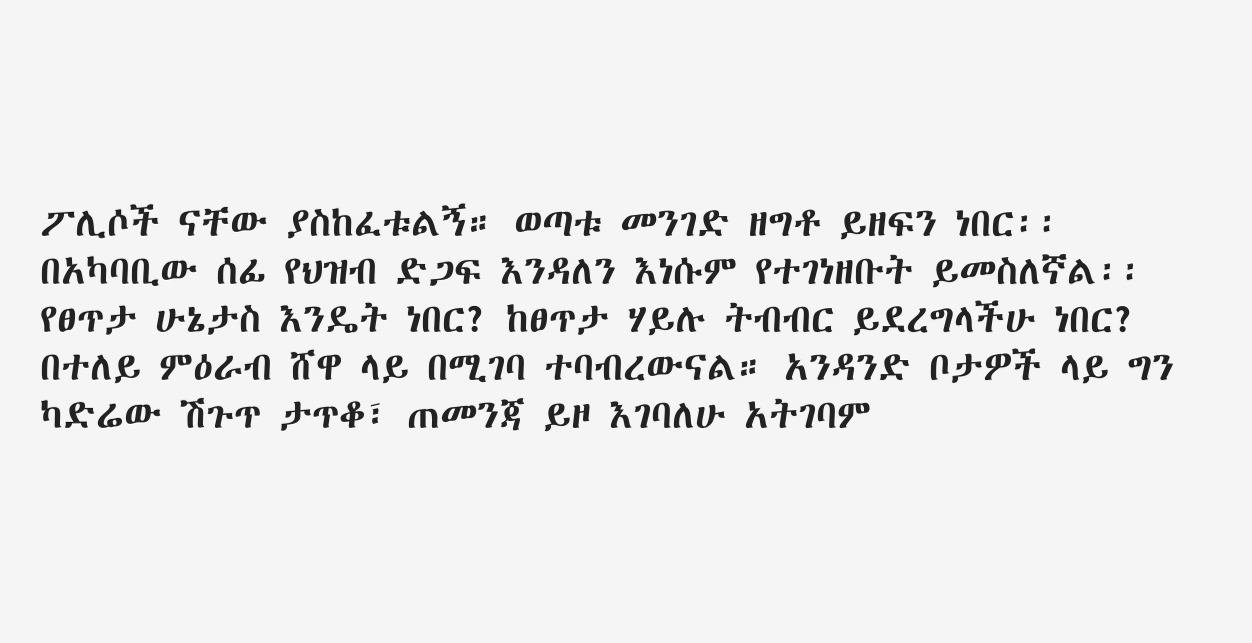ፖሊሶች ናቸው ያስከፈቱልኝ። ወጣቱ መንገድ ዘግቶ ይዘፍን ነበር፡፡ በአካባቢው ሰፊ የህዝብ ድጋፍ እንዳለን እነሱም የተገነዘቡት ይመስለኛል፡፡
የፀጥታ ሁኔታስ እንዴት ነበር? ከፀጥታ ሃይሉ ትብብር ይደረግላችሁ ነበር?
በተለይ ምዕራብ ሸዋ ላይ በሚገባ ተባብረውናል። አንዳንድ ቦታዎች ላይ ግን ካድሬው ሽጉጥ ታጥቆ፣ ጠመንጃ ይዞ እገባለሁ አትገባም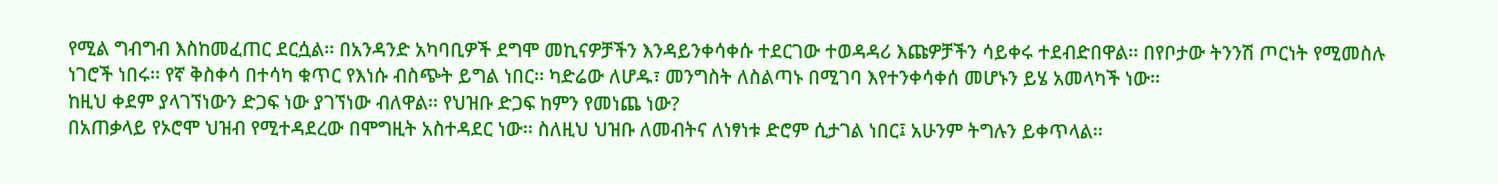የሚል ግብግብ እስከመፈጠር ደርሷል፡፡ በአንዳንድ አካባቢዎች ደግሞ መኪናዎቻችን እንዳይንቀሳቀሱ ተደርገው ተወዳዳሪ እጩዎቻችን ሳይቀሩ ተደብድበዋል፡፡ በየቦታው ትንንሽ ጦርነት የሚመስሉ ነገሮች ነበሩ፡፡ የኛ ቅስቀሳ በተሳካ ቁጥር የእነሱ ብስጭት ይግል ነበር፡፡ ካድሬው ለሆዱ፣ መንግስት ለስልጣኑ በሚገባ እየተንቀሳቀሰ መሆኑን ይሄ አመላካች ነው፡፡
ከዚህ ቀደም ያላገኘነውን ድጋፍ ነው ያገኘነው ብለዋል፡፡ የህዝቡ ድጋፍ ከምን የመነጨ ነው?
በአጠቃላይ የኦሮሞ ህዝብ የሚተዳደረው በሞግዚት አስተዳደር ነው፡፡ ስለዚህ ህዝቡ ለመብትና ለነፃነቱ ድሮም ሲታገል ነበር፤ አሁንም ትግሉን ይቀጥላል፡፡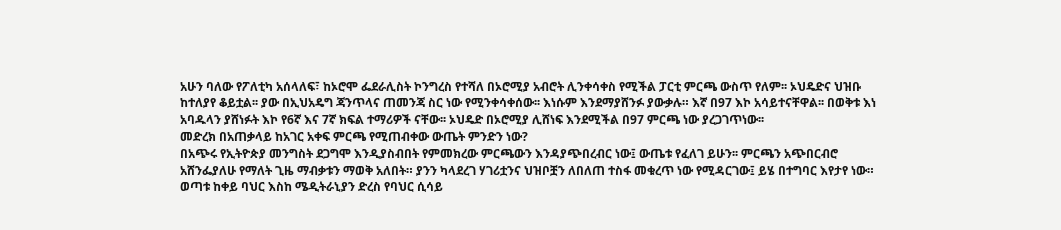አሁን ባለው የፖለቲካ አሰላለፍ፣ ከኦሮሞ ፌደራሊስት ኮንግረስ የተሻለ በኦሮሚያ አብሮት ሊንቀሳቀስ የሚችል ፓርቲ ምርጫ ውስጥ የለም፡፡ ኦህዴድና ህዝቡ  ከተለያየ ቆይቷል፡፡ ያው በኢህአዴግ ጃንጥላና ጠመንጃ ስር ነው የሚንቀሳቀሰው፡፡ እነሱም እንደማያሸንፉ ያውቃሉ። እኛ በ97 እኮ አሳይተናቸዋል፡፡ በወቅቱ እነ አባዱላን ያሸነፉት እኮ የ6ኛ እና 7ኛ ክፍል ተማሪዎች ናቸው፡፡ ኦህዴድ በኦሮሚያ ሊሸነፍ እንደሚችል በ97 ምርጫ ነው ያረጋገጥነው፡፡
መድረክ በአጠቃላይ ከአገር አቀፍ ምርጫ የሚጠብቀው ውጤት ምንድን ነው?
በአጭሩ የኢትዮጵያ መንግስት ደጋግሞ እንዲያስብበት የምመክረው ምርጫውን እንዳያጭበረብር ነው፤ ውጤቱ የፈለገ ይሁን፡፡ ምርጫን አጭበርብሮ አሸንፌያለሁ የማለት ጊዜ ማብቃቱን ማወቅ አለበት። ያንን ካላደረገ ሃገሪቷንና ህዝቦቿን ለበለጠ ተስፋ መቁረጥ ነው የሚዳርገው፤ ይሄ በተግባር እየታየ ነው። ወጣቱ ከቀይ ባህር እስከ ሜዲትራኒያን ድረስ የባህር ሲሳይ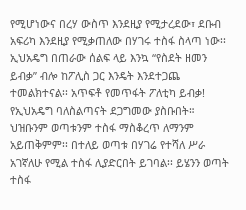የሚሆነውና በረሃ ውስጥ እንደዚያ የሚታረደው፣ ደቡብ አፍሪካ እንደዚያ የሚቃጠለው በሃገሩ ተስፋ ስላጣ ነው፡፡ ኢህአዴግ በጠራው ሰልፍ ላይ እንኳ “የስደት ዘመን ይብቃ” ብሎ ከፖሊስ ጋር እንዴት እንደተጋጨ ተመልክተናል፡፡ አጥፍቶ የመጥፋት ፖለቲካ ይብቃ! የኢህአዴግ ባለስልጣናት ደጋግመው ያስቡበት። ህዝቡንም ወጣቱንም ተስፋ ማስቆረጥ ለማንም አይጠቅምም፡፡ በተለይ ወጣቱ በሃገሬ የተሻለ ሥራ አገኛለሁ የሚል ተስፋ ሊያድርበት ይገባል፡፡ ይሄንን ወጣት ተስፋ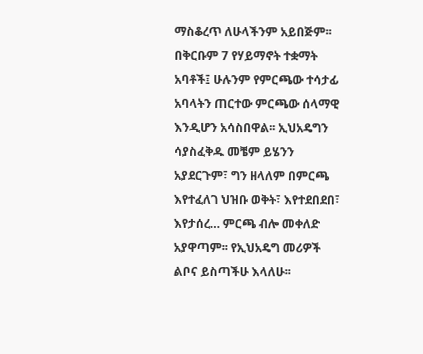ማስቆረጥ ለሁላችንም አይበጅም፡፡
በቅርቡም 7 የሃይማኖት ተቋማት አባቶች፤ ሁሉንም የምርጫው ተሳታፊ አባላትን ጠርተው ምርጫው ሰላማዊ እንዲሆን አሳስበዋል፡፡ ኢህአዴግን ሳያስፈቅዱ መቼም ይሄንን አያደርጉም፣ ግን ዘላለም በምርጫ እየተፈለገ ህዝቡ ወቅት፣ እየተደበደበ፣ እየታሰረ… ምርጫ ብሎ መቀለድ አያዋጣም፡፡ የኢህአዴግ መሪዎች ልቦና ይስጣችሁ እላለሁ፡፡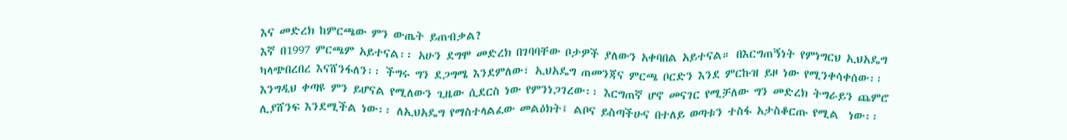እና መድረክ ከምርጫው ምን ውጤት ይጠብቃል?
እኛ በ1997 ምርጫም አይተናል፡፡ አሁን ደግሞ መድረክ በገባባቸው ቦታዎች ያለውን አቀባበል አይተናል። በእርግጠኝነት የምነግርህ ኢህአዴግ ካላጭበረበረ እናሸንፋለን፡፡ ችግሩ ግን ደጋግሜ እንደምለው፣ ኢህአዴግ ጠመንጃና ምርጫ ቦርድን እንደ ምርኩዝ ይዞ ነው የሚንቀሳቀሰው፡፡ እንግዲህ ቀጣዩ ምን ይሆናል የሚለውን ጊዜው ሲደርስ ነው የምንነጋገረው፡፡ እርግጠኛ ሆኖ መናገር የሚቻለው ግን መድረክ ትግራይን ጨምሮ ሊያሸንፍ እንደሚችል ነው፡፡ ለኢህአዴግ የማስተላልፈው መልዕክት፤ ልቦና ይስጣችሁና በተለይ ወጣቱን ተስፋ አታስቆርጡ የሚል  ነው፡፡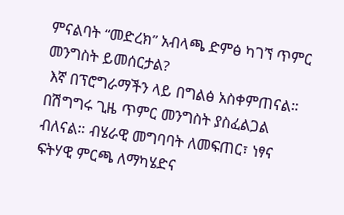ምናልባት “መድረክ” አብላጫ ድምፅ ካገኘ ጥምር መንግስት ይመሰርታል?
 እኛ በፕሮግራማችን ላይ በግልፅ አስቀምጠናል። በሽግግሩ ጊዜ ጥምር መንግስት ያስፈልጋል ብለናል። ብሄራዊ መግባባት ለመፍጠር፣ ነፃና ፍትሃዊ ምርጫ ለማካሄድና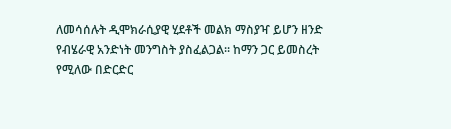ለመሳሰሉት ዲሞክራሲያዊ ሂደቶች መልክ ማስያዣ ይሆን ዘንድ የብሄራዊ አንድነት መንግስት ያስፈልጋል፡፡ ከማን ጋር ይመስረት የሚለው በድርድር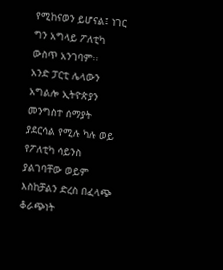የሚከናወን ይሆናል፤ ነገር ግን አግላይ ፖለቲካ ውስጥ አንገባም፡፡
አንድ ፓርቲ ሌላውን አግልሎ ኢትዮጵያን መንግስተ ሰማያት ያደርሳል የሚሉ ካሉ ወይ የፖለቲካ ሳይንስ ያልገባቸው ወይም እስከቻልን ድረስ በፈላጭ ቆራጭነት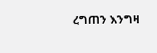ረግጠን እንግዛ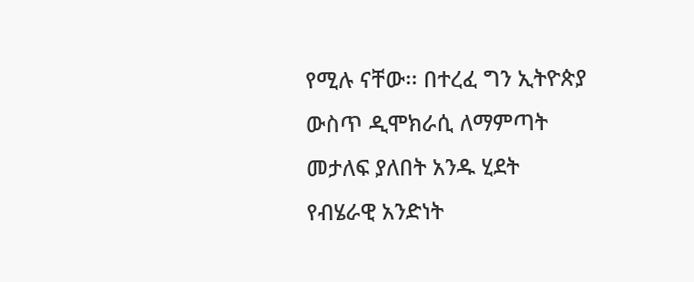የሚሉ ናቸው፡፡ በተረፈ ግን ኢትዮጵያ ውስጥ ዲሞክራሲ ለማምጣት መታለፍ ያለበት አንዱ ሂደት የብሄራዊ አንድነት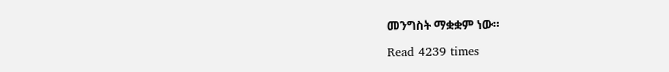መንግስት ማቋቋም ነው።

Read 4239 times